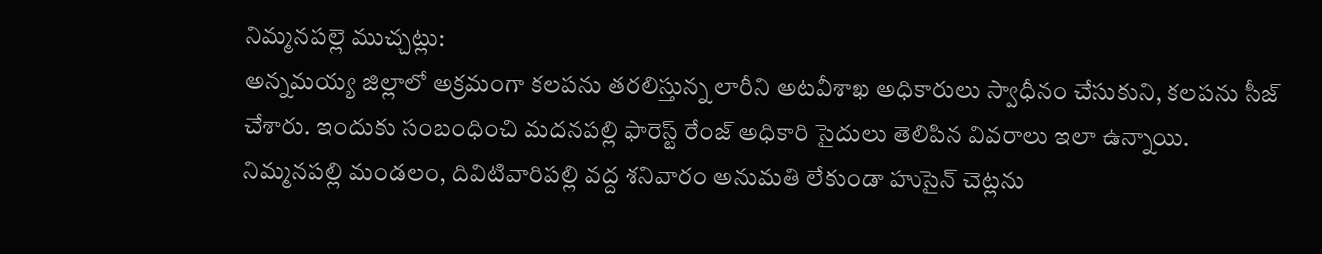నిమ్మనపల్లె ముచ్చట్లు:
అన్నమయ్య జిల్లాలో అక్రమంగా కలపను తరలిస్తున్న లారీని అటవీశాఖ అధికారులు స్వాధీనం చేసుకుని, కలపను సీజ్ చేశారు. ఇందుకు సంబంధించి మదనపల్లి ఫారెస్ట్ రేంజ్ అధికారి సైదులు తెలిపిన వివరాలు ఇలా ఉన్నాయి. నిమ్మనపల్లి మండలం, దివిటివారిపల్లి వద్ద శనివారం అనుమతి లేకుండా హుసైన్ చెట్లను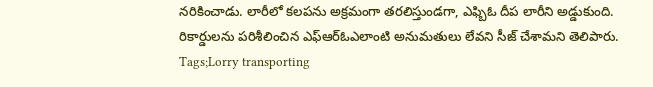నరికించాడు. లారీలో కలపను అక్రమంగా తరలిస్తుండగా, ఎఫ్బిఓ దీప లారీని అడ్డుకుంది. రికార్డులను పరిశీలించిన ఎఫ్ఆర్ఓఎలాంటి అనుమతులు లేవని సీజ్ చేశామని తెలిపారు.
Tags;Lorry transporting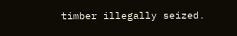timber illegally seized.